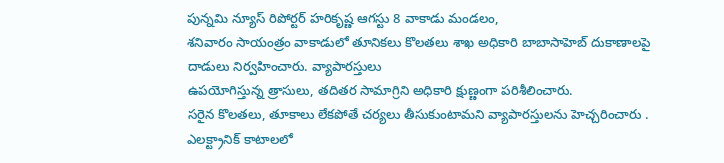పున్నమి న్యూస్ రిపోర్టర్ హరికృష్ణ ఆగస్టు 8 వాకాడు మండలం,
శనివారం సాయంత్రం వాకాడులో తూనికలు కొలతలు శాఖ అధికారి బాబాసాహెబ్ దుకాణాలపై దాడులు నిర్వహించారు. వ్యాపారస్తులు
ఉపయోగిస్తున్న త్రాసులు, తదితర సామాగ్రిని అధికారి క్షుణ్ణంగా పరిశీలించారు.
సరైన కొలతలు, తూకాలు లేకపోతే చర్యలు తీసుకుంటామని వ్యాపారస్తులను హెచ్చరించారు .
ఎలక్ట్రానిక్ కాటాలలో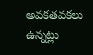అవకతవకలు ఉన్నట్లు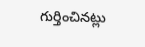గుర్తించినట్లు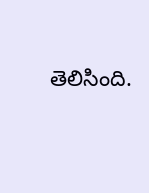తెలిసింది.